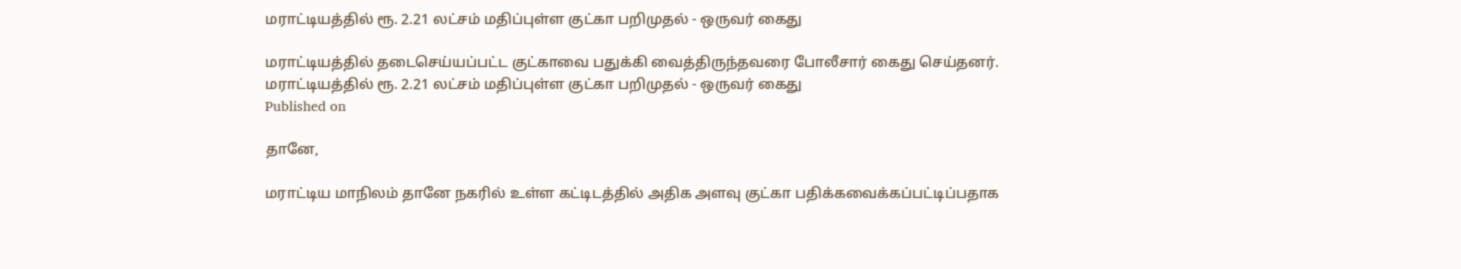மராட்டியத்தில் ரூ. 2.21 லட்சம் மதிப்புள்ள குட்கா பறிமுதல் - ஒருவர் கைது

மராட்டியத்தில் தடைசெய்யப்பட்ட குட்காவை பதுக்கி வைத்திருந்தவரை போலீசார் கைது செய்தனர்.
மராட்டியத்தில் ரூ. 2.21 லட்சம் மதிப்புள்ள குட்கா பறிமுதல் - ஒருவர் கைது
Published on

தானே,

மராட்டிய மாநிலம் தானே நகரில் உள்ள கட்டிடத்தில் அதிக அளவு குட்கா பதிக்கவைக்கப்பட்டிப்பதாக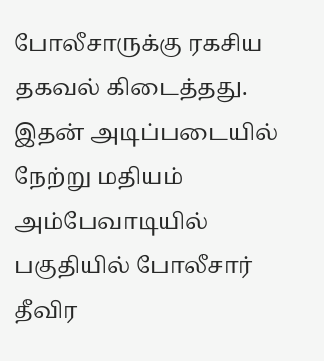போலீசாருக்கு ரகசிய தகவல் கிடைத்தது. இதன் அடிப்படையில் நேற்று மதியம் அம்பேவாடியில் பகுதியில் போலீசார் தீவிர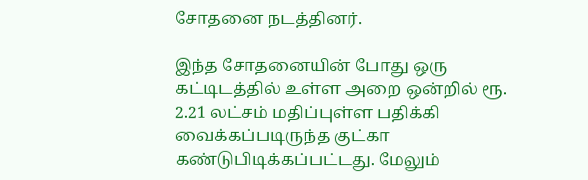சோதனை நடத்தினர்.

இந்த சோதனையின் போது ஒரு கட்டிடத்தில் உள்ள அறை ஒன்றில் ரூ. 2.21 லட்சம் மதிப்புள்ள பதிக்கி வைக்கப்படிருந்த குட்கா கண்டுபிடிக்கப்பட்டது. மேலும்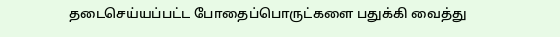தடைசெய்யப்பட்ட போதைப்பொருட்களை பதுக்கி வைத்து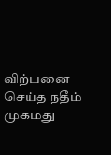விற்பனை செய்த நதீம் முகமது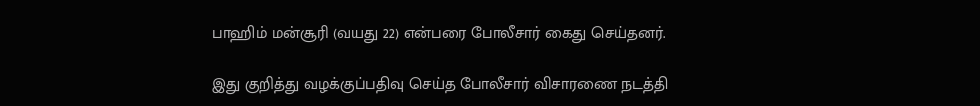பாஹிம் மன்சூரி (வயது 22) என்பரை போலீசார் கைது செய்தனர்.

இது குறித்து வழக்குப்பதிவு செய்த போலீசார் விசாரணை நடத்தி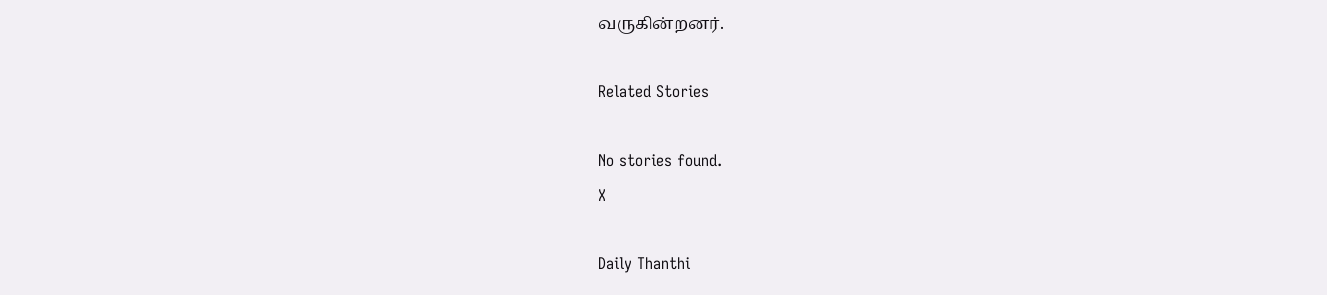வருகின்றனர்.

Related Stories

No stories found.
X

Daily Thanthi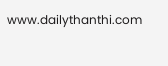www.dailythanthi.com